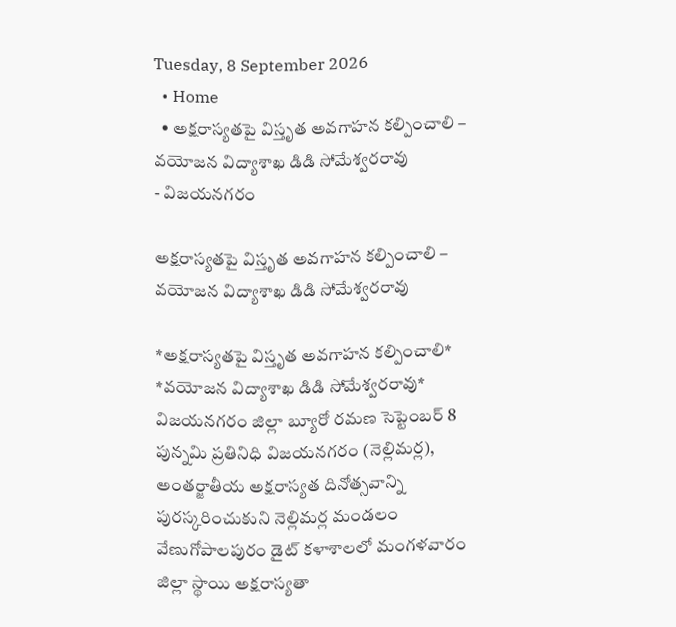Tuesday, 8 September 2026
  • Home
  • అక్షరాస్యతపై విస్తృత అవగాహన కల్పించాలి – వయోజన విద్యాశాఖ డిడి సోమేశ్వరరావు
- విజయనగరం

అక్షరాస్యతపై విస్తృత అవగాహన కల్పించాలి – వయోజన విద్యాశాఖ డిడి సోమేశ్వరరావు

*అక్షరాస్యతపై విస్తృత అవగాహన కల్పించాలి* *వయోజన విద్యాశాఖ డిడి సోమేశ్వరరావు* విజయనగరం జిల్లా బ్యూరో రమణ సెప్టెంబర్ 8 పున్నమి ప్రతినిధి విజయనగరం (నెల్లిమర్ల), అంతర్జాతీయ అక్షరాస్యత దినోత్సవాన్ని పురస్కరించుకుని నెల్లిమర్ల మండలం వేణుగోపాలపురం డైట్‌ కళాశాలలో మంగళవారం జిల్లా స్థాయి అక్షరాస్యతా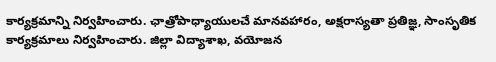కార్యక్రమాన్ని నిర్వహించారు. ఛాత్రోపాధ్యాయులచే మానవహారం, అక్షరాస్యతా ప్రతిజ్ఞ, సాంసృతిక కార్యక్రమాలు నిర్వహించారు. జిల్లా విద్యాశాఖ, వయోజన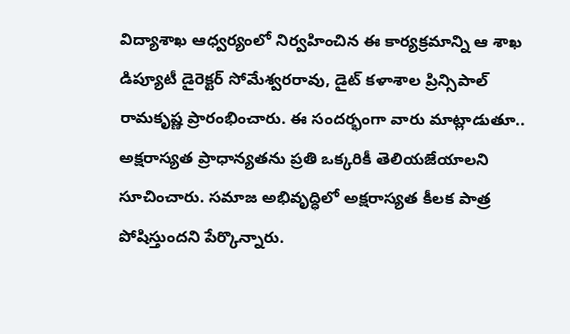విద్యాశాఖ ఆధ్వర్యంలో నిర్వహించిన ఈ కార్యక్రమాన్ని ఆ శాఖ డిప్యూటీ డైరెక్టర్ సోమేశ్వరరావు, డైట్ కళాశాల ప్రిన్సిపాల్ రామకృష్ణ ప్రారంభించారు. ఈ సందర్భంగా వారు మాట్లాడుతూ.. అక్షరాస్యత ప్రాధాన్యతను ప్రతి ఒక్కరికీ తెలియజేయాలని సూచించారు. సమాజ అభివృద్ధిలో అక్షరాస్యత కీలక పాత్ర పోషిస్తుందని పేర్కొన్నారు.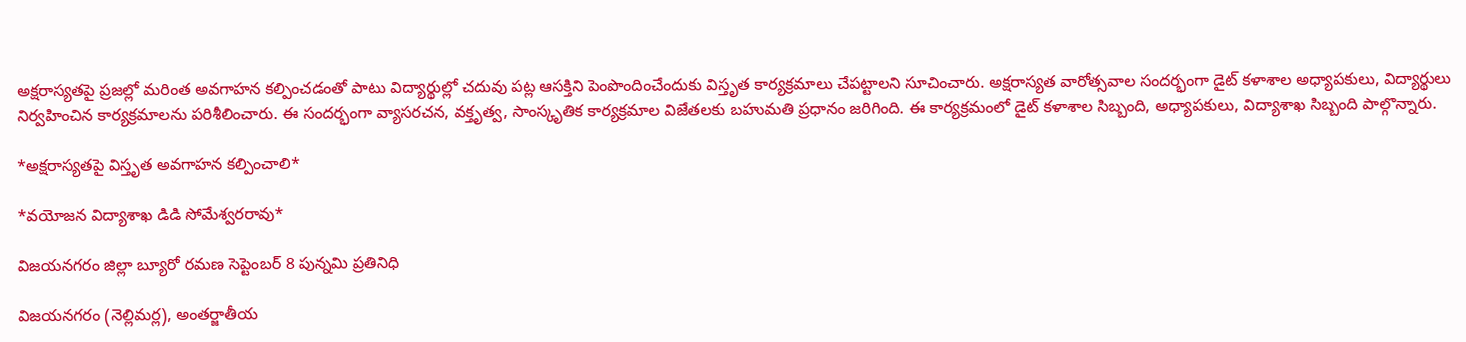అక్షరాస్యతపై ప్రజల్లో మరింత అవగాహన కల్పించడంతో పాటు విద్యార్థుల్లో చదువు పట్ల ఆసక్తిని పెంపొందించేందుకు విస్తృత కార్యక్రమాలు చేపట్టాలని సూచించారు. అక్షరాస్యత వారోత్సవాల సందర్భంగా డైట్‌ కళాశాల అధ్యాపకులు, విద్యార్థులు నిర్వహించిన కార్యక్రమాలను పరిశీలించారు. ఈ సందర్భంగా వ్యాసరచన, వక్తృత్వ, సాంస్కృతిక కార్యక్రమాల విజేతలకు బహుమతి ప్రధానం జరిగింది. ఈ కార్యక్రమంలో డైట్‌ కళాశాల సిబ్బంది, అధ్యాపకులు, విద్యాశాఖ సిబ్బంది పాల్గొన్నారు.

*అక్షరాస్యతపై విస్తృత అవగాహన కల్పించాలి*

*వయోజన విద్యాశాఖ డిడి సోమేశ్వరరావు*

విజయనగరం జిల్లా బ్యూరో రమణ సెప్టెంబర్ 8 పున్నమి ప్రతినిధి

విజయనగరం (నెల్లిమర్ల), అంతర్జాతీయ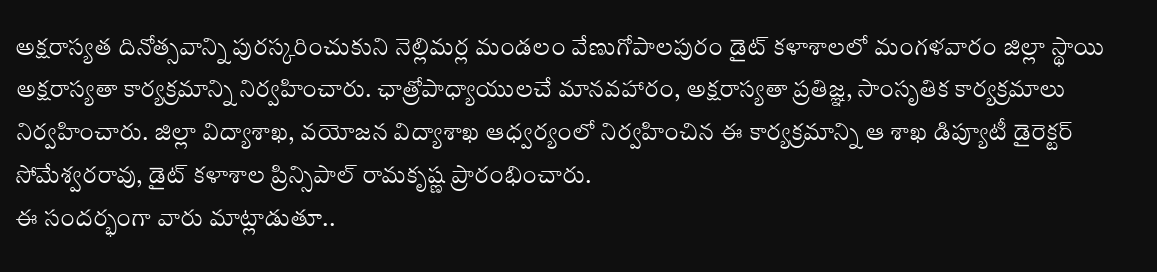అక్షరాస్యత దినోత్సవాన్ని పురస్కరించుకుని నెల్లిమర్ల మండలం వేణుగోపాలపురం డైట్‌ కళాశాలలో మంగళవారం జిల్లా స్థాయి అక్షరాస్యతా కార్యక్రమాన్ని నిర్వహించారు. ఛాత్రోపాధ్యాయులచే మానవహారం, అక్షరాస్యతా ప్రతిజ్ఞ, సాంసృతిక కార్యక్రమాలు నిర్వహించారు. జిల్లా విద్యాశాఖ, వయోజన విద్యాశాఖ ఆధ్వర్యంలో నిర్వహించిన ఈ కార్యక్రమాన్ని ఆ శాఖ డిప్యూటీ డైరెక్టర్ సోమేశ్వరరావు, డైట్ కళాశాల ప్రిన్సిపాల్ రామకృష్ణ ప్రారంభించారు.
ఈ సందర్భంగా వారు మాట్లాడుతూ..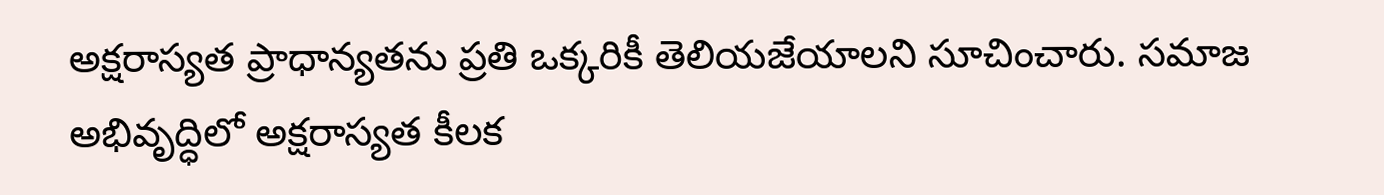అక్షరాస్యత ప్రాధాన్యతను ప్రతి ఒక్కరికీ తెలియజేయాలని సూచించారు. సమాజ అభివృద్ధిలో అక్షరాస్యత కీలక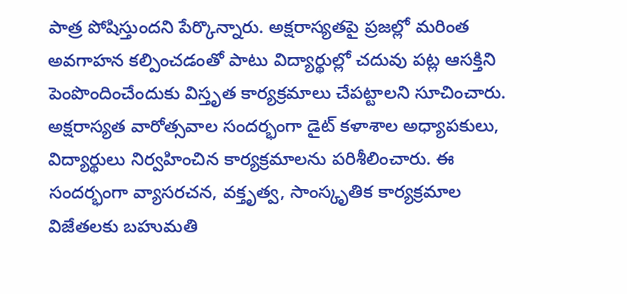పాత్ర పోషిస్తుందని పేర్కొన్నారు. అక్షరాస్యతపై ప్రజల్లో మరింత అవగాహన కల్పించడంతో పాటు విద్యార్థుల్లో చదువు పట్ల ఆసక్తిని పెంపొందించేందుకు విస్తృత కార్యక్రమాలు చేపట్టాలని సూచించారు.
అక్షరాస్యత వారోత్సవాల సందర్భంగా డైట్‌ కళాశాల అధ్యాపకులు, విద్యార్థులు నిర్వహించిన కార్యక్రమాలను పరిశీలించారు. ఈ సందర్భంగా వ్యాసరచన, వక్తృత్వ, సాంస్కృతిక కార్యక్రమాల విజేతలకు బహుమతి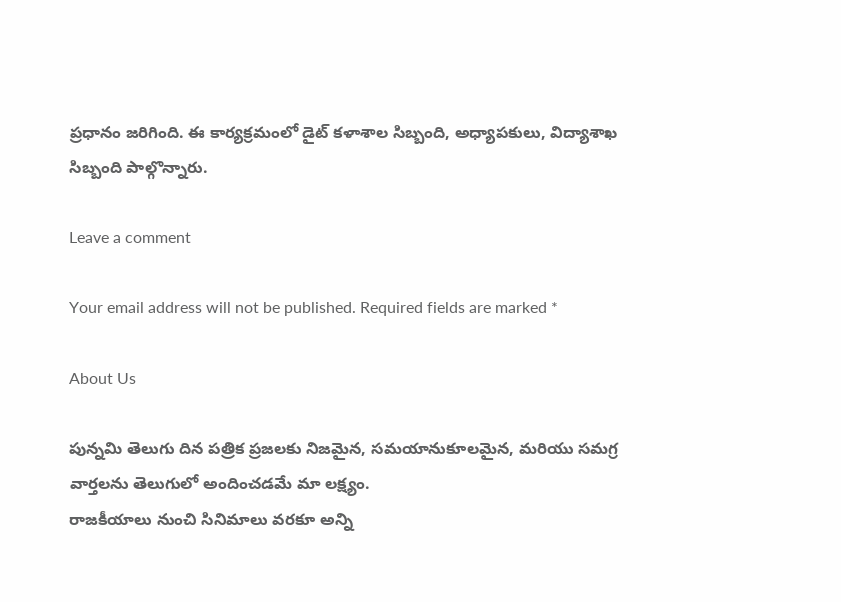ప్రధానం జరిగింది. ఈ కార్యక్రమంలో డైట్‌ కళాశాల సిబ్బంది, అధ్యాపకులు, విద్యాశాఖ సిబ్బంది పాల్గొన్నారు.

Leave a comment

Your email address will not be published. Required fields are marked *

About Us

పున్నమి తెలుగు దిన పత్రిక ప్రజలకు నిజమైన, సమయానుకూలమైన, మరియు సమగ్ర వార్తలను తెలుగులో అందించడమే మా లక్ష్యం.
రాజకీయాలు నుంచి సినిమాలు వరకూ అన్ని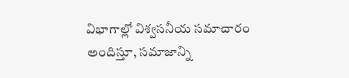విభాగాల్లో విశ్వసనీయ సమాచారం అందిస్తూ, సమాజాన్ని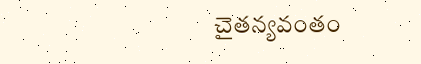చైతన్యవంతం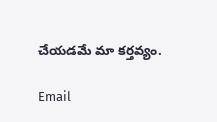చేయడమే మా కర్తవ్యం.

Email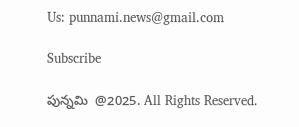Us: punnami.news@gmail.com

Subscribe

పున్నమి  @2025. All Rights Reserved.